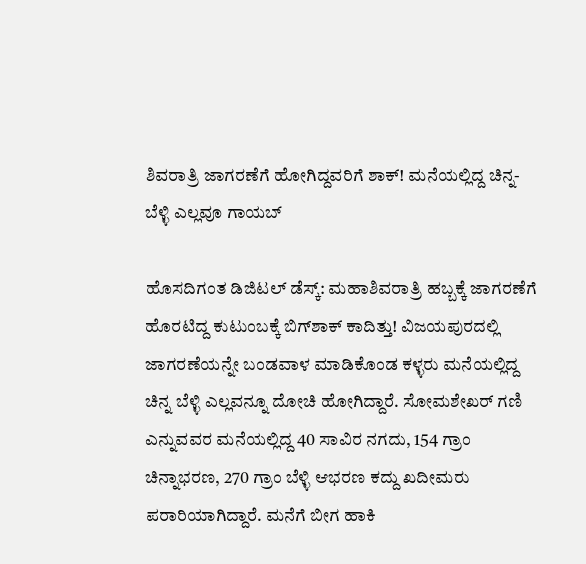ಶಿವರಾತ್ರಿ ಜಾಗರಣೆಗೆ ಹೋಗಿದ್ದವರಿಗೆ ಶಾಕ್‌! ಮನೆಯಲ್ಲಿದ್ದ ಚಿನ್ನ-ಬೆಳ್ಳಿ ಎಲ್ಲವೂ ಗಾಯಬ್‌

ಹೊಸದಿಗಂತ ಡಿಜಿಟಲ್‌ ಡೆಸ್ಕ್‌: ಮಹಾಶಿವರಾತ್ರಿ ಹಬ್ಬಕ್ಕೆ ಜಾಗರಣೆಗೆ ಹೊರಟಿದ್ದ ಕುಟುಂಬಕ್ಕೆ ಬಿಗ್‌ಶಾಕ್‌ ಕಾದಿತ್ತು! ವಿಜಯಪುರದಲ್ಲಿ ಜಾಗರಣೆಯನ್ನೇ ಬಂಡವಾಳ ಮಾಡಿಕೊಂಡ ಕಳ್ಳರು ಮನೆಯಲ್ಲಿದ್ದ ಚಿನ್ನ ಬೆಳ್ಳಿ ಎಲ್ಲವನ್ನೂ ದೋಚಿ ಹೋಗಿದ್ದಾರೆ. ಸೋಮಶೇಖರ್‌ ಗಣಿ ಎನ್ನುವವರ ಮನೆಯಲ್ಲಿದ್ದ 40 ಸಾವಿರ ನಗದು, 154 ಗ್ರಾಂ ಚಿನ್ನಾಭರಣ, 270 ಗ್ರಾಂ ಬೆಳ್ಳಿ ಆಭರಣ ಕದ್ದು ಖದೀಮರು ಪರಾರಿಯಾಗಿದ್ದಾರೆ. ಮನೆಗೆ ಬೀಗ ಹಾಕಿ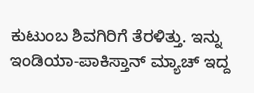ಕುಟುಂಬ ಶಿವಗಿರಿಗೆ ತೆರಳಿತ್ತು. ಇನ್ನು ಇಂಡಿಯಾ-ಪಾಕಿಸ್ತಾನ್‌ ಮ್ಯಾಚ್‌ ಇದ್ದ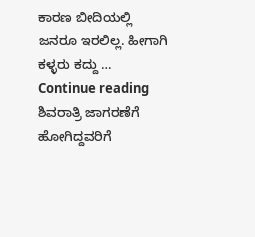ಕಾರಣ ಬೀದಿಯಲ್ಲಿ ಜನರೂ ಇರಲಿಲ್ಲ. ಹೀಗಾಗಿ ಕಳ್ಳರು ಕದ್ದು … Continue reading ಶಿವರಾತ್ರಿ ಜಾಗರಣೆಗೆ ಹೋಗಿದ್ದವರಿಗೆ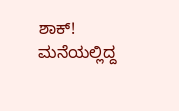ಶಾಕ್‌! ಮನೆಯಲ್ಲಿದ್ದ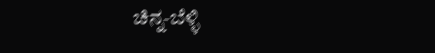ಚಿನ್ನ-ಬೆಳ್ಳಿ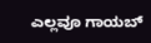ಎಲ್ಲವೂ ಗಾಯಬ್‌